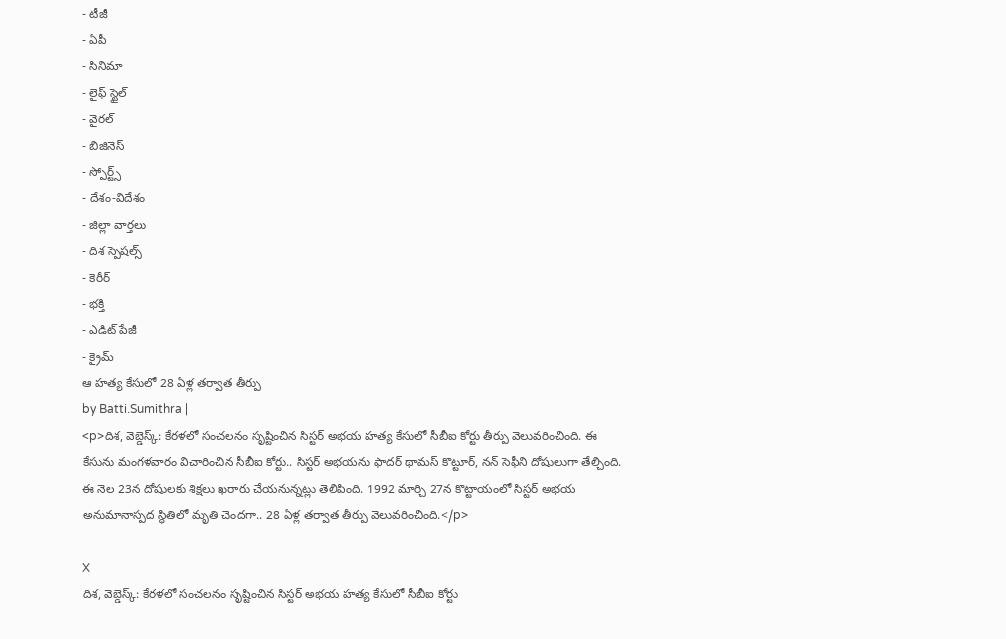- టీజీ
- ఏపీ
- సినిమా
- లైఫ్ స్టైల్
- వైరల్
- బిజినెస్
- స్పోర్ట్స్
- దేశం-విదేశం
- జిల్లా వార్తలు
- దిశ స్పెషల్స్
- కెరీర్
- భక్తి
- ఎడిట్ పేజీ
- క్రైమ్
ఆ హత్య కేసులో 28 ఏళ్ల తర్వాత తీర్పు
by Batti.Sumithra |
<p>దిశ, వెబ్డెస్క్: కేరళలో సంచలనం సృష్టించిన సిస్టర్ అభయ హత్య కేసులో సీబీఐ కోర్టు తీర్పు వెలువరించింది. ఈ కేసును మంగళవారం విచారించిన సీబీఐ కోర్టు.. సిస్టర్ అభయను ఫాదర్ థామస్ కొట్టూర్, నన్ సెఫీని దోషులుగా తేల్చింది. ఈ నెల 23న దోషులకు శిక్షలు ఖరారు చేయనున్నట్లు తెలిపింది. 1992 మార్చి 27న కొట్టాయంలో సిస్టర్ అభయ అనుమానాస్పద స్థితిలో మృతి చెందగా.. 28 ఏళ్ల తర్వాత తీర్పు వెలువరించింది.</p>

X
దిశ, వెబ్డెస్క్: కేరళలో సంచలనం సృష్టించిన సిస్టర్ అభయ హత్య కేసులో సీబీఐ కోర్టు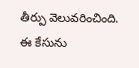తీర్పు వెలువరించింది. ఈ కేసును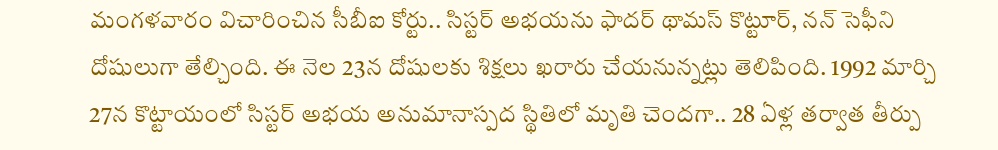మంగళవారం విచారించిన సీబీఐ కోర్టు.. సిస్టర్ అభయను ఫాదర్ థామస్ కొట్టూర్, నన్ సెఫీని దోషులుగా తేల్చింది. ఈ నెల 23న దోషులకు శిక్షలు ఖరారు చేయనున్నట్లు తెలిపింది. 1992 మార్చి 27న కొట్టాయంలో సిస్టర్ అభయ అనుమానాస్పద స్థితిలో మృతి చెందగా.. 28 ఏళ్ల తర్వాత తీర్పు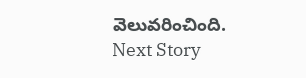వెలువరించింది.
Next Story